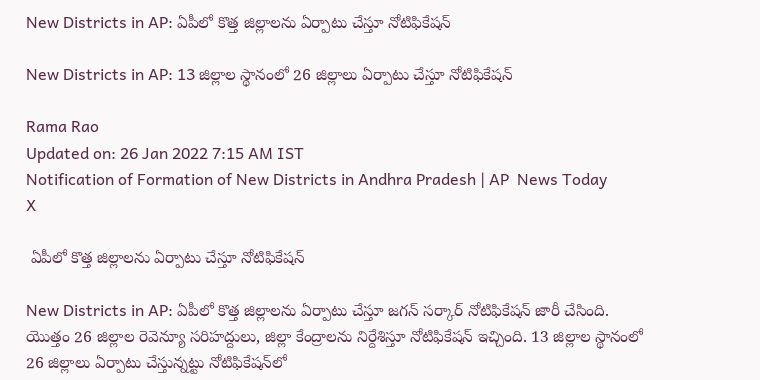New Districts in AP: ఏపీలో కొత్త జిల్లాలను ఏర్పాటు చేస్తూ నోటిఫికేషన్

New Districts in AP: 13 జిల్లాల స్థానంలో 26 జిల్లాలు ఏర్పాటు చేస్తూ నోటిఫికేషన్

Rama Rao
Updated on: 26 Jan 2022 7:15 AM IST
Notification of Formation of New Districts in Andhra Pradesh | AP  News Today
X

 ఏపీలో కొత్త జిల్లాలను ఏర్పాటు చేస్తూ నోటిఫికేషన్

New Districts in AP: ఏపీలో కొత్త జిల్లాలను ఏర్పాటు చేస్తూ జగన్ సర్కార్ నోటిఫికేషన్ జారీ చేసింది. యొత్తం 26 జిల్లాల రెవెన్యూ సరిహద్దులు, జిల్లా కేంద్రాలను నిర్దేశిస్తూ నోటిఫికేషన్ ఇచ్చింది. 13 జిల్లాల స్థానంలో 26 జిల్లాలు ఏర్పాటు చేస్తున్నట్టు నోటిఫికేషన్‌లో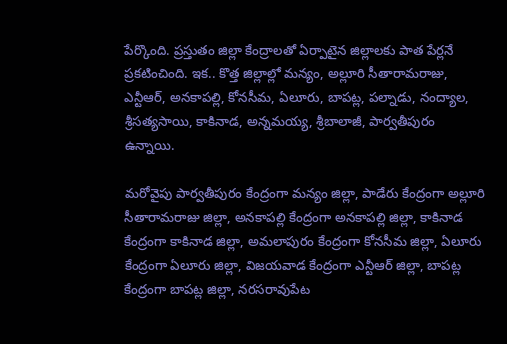పేర్కొంది. ప్రస్తుతం జిల్లా కేంద్రాలతో ఏర్పాటైన జిల్లాలకు పాత పేర్లనే ప్రకటించింది. ఇక.. కొత్త జిల్లాల్లో మన్యం, అల్లూరి సీతారామరాజు, ఎన్టీఆర్, అనకాపల్లి, కోనసీమ, ఏలూరు, బాపట్ల, పల్నాడు, నంద్యాల, శ్రీసత్యసాయి, కాకినాడ, అన్నమయ్య, శ్రీబాలాజీ, పార్వతీపురం ఉన్నాయి.

మరోవైపు పార్వతీపురం కేంద్రంగా మన్యం జిల్లా, పాడేరు కేంద్రంగా అల్లూరి సీతారామరాజు జిల్లా, అనకాపల్లి కేంద్రంగా అనకాపల్లి జిల్లా, కాకినాడ కేంద్రంగా కాకినాడ జిల్లా, అమలాపురం కేంద్రంగా కోనసీమ జిల్లా, ఏలూరు కేంద్రంగా ఏలూరు జిల్లా, విజయవాడ కేంద్రంగా ఎన్టీఆర్ జిల్లా, బాపట్ల కేంద్రంగా బాపట్ల జిల్లా, నరసరావుపేట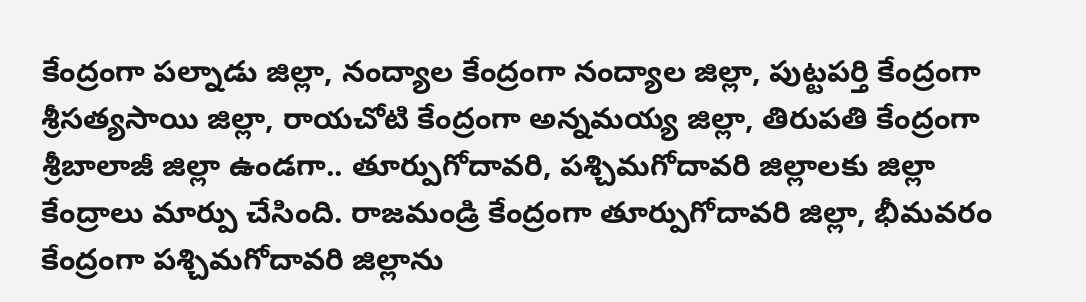కేంద్రంగా పల్నాడు జిల్లా, నంద్యాల కేంద్రంగా నంద్యాల జిల్లా, పుట్టపర్తి కేంద్రంగా శ్రీసత్యసాయి జిల్లా, రాయచోటి కేంద్రంగా అన్నమయ్య జిల్లా, తిరుపతి కేంద్రంగా శ్రీబాలాజీ జిల్లా ఉండగా.. తూర్పుగోదావరి, పశ్చిమగోదావరి జిల్లాలకు జిల్లా కేంద్రాలు మార్పు చేసింది. రాజమండ్రి కేంద్రంగా తూర్పుగోదావరి జిల్లా, భీమవరం కేంద్రంగా పశ్చిమగోదావరి జిల్లాను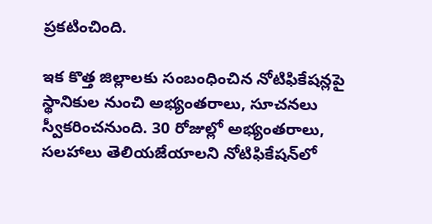ప్రకటించింది.

ఇక కొత్త జిల్లాలకు సంబంధించిన నోటిఫికేషన్లపై స్థానికుల నుంచి అభ్యంతరాలు, సూచనలు స్వీకరించనుంది. 30 రోజుల్లో అభ్యంతరాలు, సలహాలు తెలియజేయాలని నోటిఫికేషన్‌లో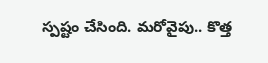స్పష్టం చేసింది. మరోవైపు.. కొత్త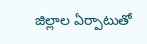జిల్లాల ఏర్పాటుతో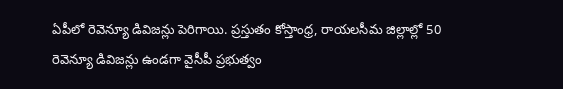ఏపీలో రెవెన్యూ డివిజన్లు పెరిగాయి. ప్రస్తుతం కోస్తాంధ్ర, రాయలసీమ జిల్లాల్లో 50 రెవెన్యూ డివిజన్లు ఉండగా వైసీపీ ప్రభుత్వం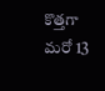కొత్తగా మరో 13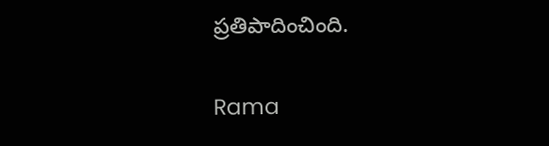ప్రతిపాదించింది.

Rama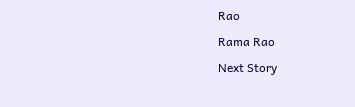Rao

Rama Rao

Next Story